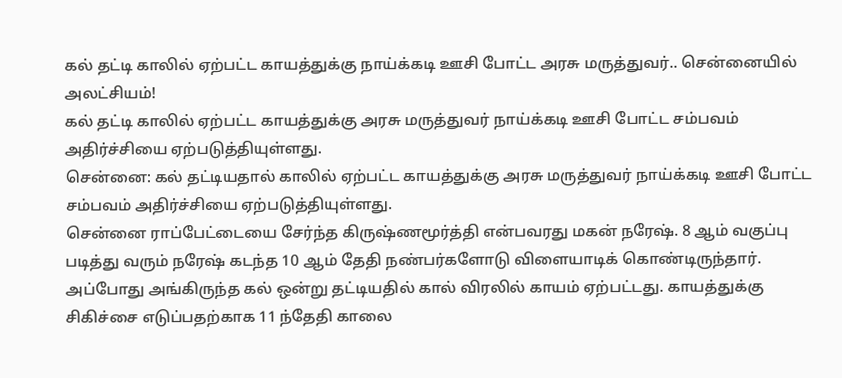கல் தட்டி காலில் ஏற்பட்ட காயத்துக்கு நாய்க்கடி ஊசி போட்ட அரசு மருத்துவர்.. சென்னையில் அலட்சியம்!
கல் தட்டி காலில் ஏற்பட்ட காயத்துக்கு அரசு மருத்துவர் நாய்க்கடி ஊசி போட்ட சம்பவம் அதிர்ச்சியை ஏற்படுத்தியுள்ளது.
சென்னை: கல் தட்டியதால் காலில் ஏற்பட்ட காயத்துக்கு அரசு மருத்துவர் நாய்க்கடி ஊசி போட்ட சம்பவம் அதிர்ச்சியை ஏற்படுத்தியுள்ளது.
சென்னை ராப்பேட்டையை சேர்ந்த கிருஷ்ணமூர்த்தி என்பவரது மகன் நரேஷ். 8 ஆம் வகுப்பு படித்து வரும் நரேஷ் கடந்த 10 ஆம் தேதி நண்பர்களோடு விளையாடிக் கொண்டிருந்தார்.
அப்போது அங்கிருந்த கல் ஒன்று தட்டியதில் கால் விரலில் காயம் ஏற்பட்டது. காயத்துக்கு சிகிச்சை எடுப்பதற்காக 11 ந்தேதி காலை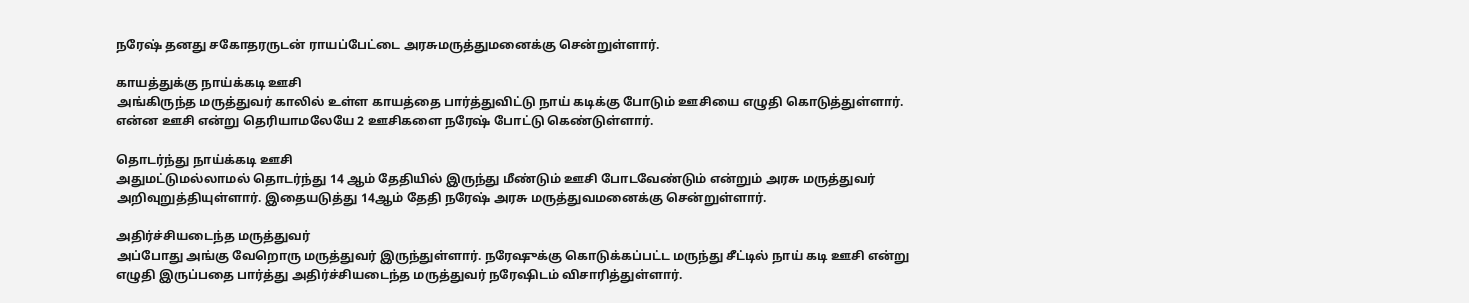நரேஷ் தனது சகோதரருடன் ராயப்பேட்டை அரசுமருத்துமனைக்கு சென்றுள்ளார்.

காயத்துக்கு நாய்க்கடி ஊசி
அங்கிருந்த மருத்துவர் காலில் உள்ள காயத்தை பார்த்துவிட்டு நாய் கடிக்கு போடும் ஊசியை எழுதி கொடுத்துள்ளார். என்ன ஊசி என்று தெரியாமலேயே 2 ஊசிகளை நரேஷ் போட்டு கெண்டுள்ளார்.

தொடர்ந்து நாய்க்கடி ஊசி
அதுமட்டுமல்லாமல் தொடர்ந்து 14 ஆம் தேதியில் இருந்து மீண்டும் ஊசி போடவேண்டும் என்றும் அரசு மருத்துவர் அறிவுறுத்தியுள்ளார். இதையடுத்து 14ஆம் தேதி நரேஷ் அரசு மருத்துவமனைக்கு சென்றுள்ளார்.

அதிர்ச்சியடைந்த மருத்துவர்
அப்போது அங்கு வேறொரு மருத்துவர் இருந்துள்ளார். நரேஷுக்கு கொடுக்கப்பட்ட மருந்து சீட்டில் நாய் கடி ஊசி என்று எழுதி இருப்பதை பார்த்து அதிர்ச்சியடைந்த மருத்துவர் நரேஷிடம் விசாரித்துள்ளார்.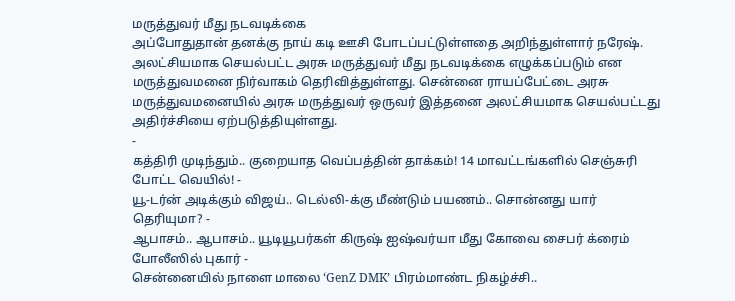மருத்துவர் மீது நடவடிக்கை
அப்போதுதான் தனக்கு நாய் கடி ஊசி போடப்பட்டுள்ளதை அறிந்துள்ளார் நரேஷ். அலட்சியமாக செயல்பட்ட அரசு மருத்துவர் மீது நடவடிக்கை எழுக்கப்படும் என மருத்துவமனை நிர்வாகம் தெரிவித்துள்ளது. சென்னை ராயப்பேட்டை அரசு மருத்துவமனையில் அரசு மருத்துவர் ஒருவர் இத்தனை அலட்சியமாக செயல்பட்டது அதிர்ச்சியை ஏற்படுத்தியுள்ளது.
-
கத்திரி முடிந்தும்.. குறையாத வெப்பத்தின் தாக்கம்! 14 மாவட்டங்களில் செஞ்சுரி போட்ட வெயில்! -
யூ-டர்ன் அடிக்கும் விஜய்.. டெல்லி-க்கு மீண்டும் பயணம்.. சொன்னது யார் தெரியுமா? -
ஆபாசம்.. ஆபாசம்.. யூடியூபர்கள் கிருஷ் ஐஷ்வர்யா மீது கோவை சைபர் க்ரைம் போலீஸில் புகார் -
சென்னையில் நாளை மாலை ‘GenZ DMK’ பிரம்மாண்ட நிகழ்ச்சி..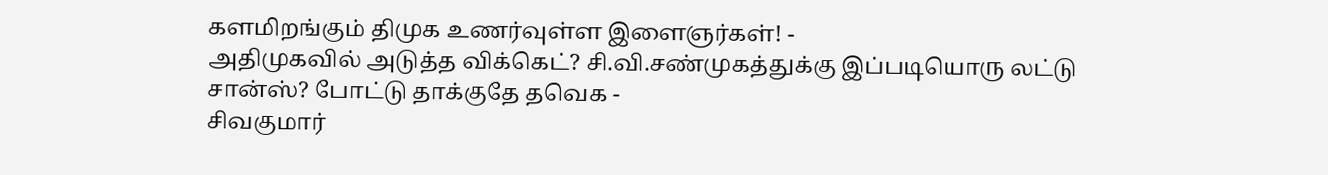களமிறங்கும் திமுக உணர்வுள்ள இளைஞர்கள்! -
அதிமுகவில் அடுத்த விக்கெட்? சி.வி.சண்முகத்துக்கு இப்படியொரு லட்டு சான்ஸ்? போட்டு தாக்குதே தவெக -
சிவகுமார்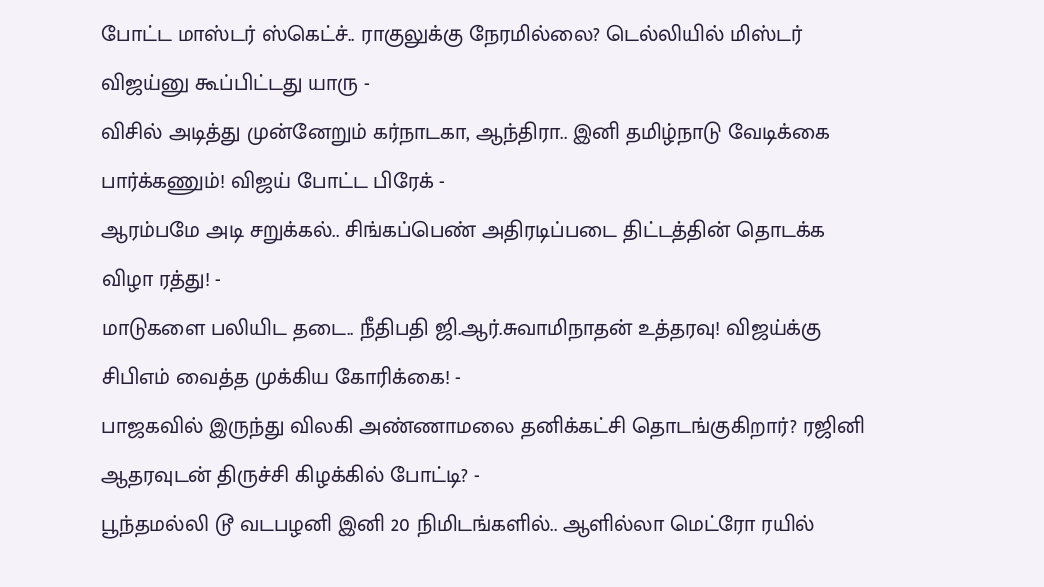போட்ட மாஸ்டர் ஸ்கெட்ச்.. ராகுலுக்கு நேரமில்லை? டெல்லியில் மிஸ்டர் விஜய்னு கூப்பிட்டது யாரு -
விசில் அடித்து முன்னேறும் கர்நாடகா, ஆந்திரா.. இனி தமிழ்நாடு வேடிக்கை பார்க்கணும்! விஜய் போட்ட பிரேக் -
ஆரம்பமே அடி சறுக்கல்.. சிங்கப்பெண் அதிரடிப்படை திட்டத்தின் தொடக்க விழா ரத்து! -
மாடுகளை பலியிட தடை.. நீதிபதி ஜி.ஆர்.சுவாமிநாதன் உத்தரவு! விஜய்க்கு சிபிஎம் வைத்த முக்கிய கோரிக்கை! -
பாஜகவில் இருந்து விலகி அண்ணாமலை தனிக்கட்சி தொடங்குகிறார்? ரஜினி ஆதரவுடன் திருச்சி கிழக்கில் போட்டி? -
பூந்தமல்லி டூ வடபழனி இனி 20 நிமிடங்களில்.. ஆளில்லா மெட்ரோ ரயில்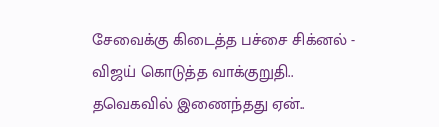சேவைக்கு கிடைத்த பச்சை சிக்னல் -
விஜய் கொடுத்த வாக்குறுதி.. தவெகவில் இணைந்தது ஏன்..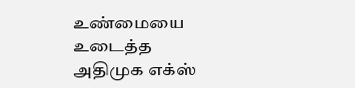உண்மையை உடைத்த அதிமுக எக்ஸ்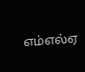எம்எல்ஏ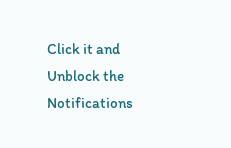Click it and Unblock the Notifications